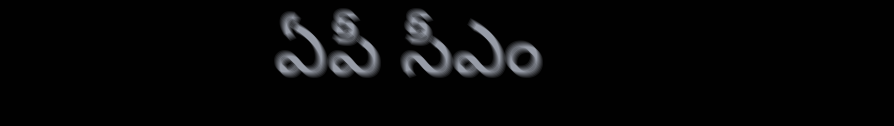ఏపీ సీఎం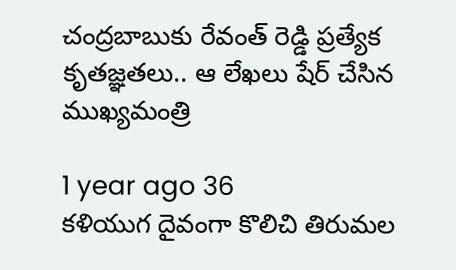చంద్రబాబుకు రేవంత్ రెడ్డి ప్రత్యేక కృతజ్ఞతలు.. ఆ లేఖలు షేర్ చేసిన ముఖ్యమంత్రి

1 year ago 36
కళియుగ దైవంగా కొలిచి తిరుమల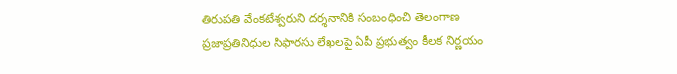తిరుపతి వేంకటేశ్వరుని దర్శనానికి సంబంధించి తెలంగాణ ప్రజాప్రతినిధుల సిఫారసు లేఖలపై ఏపీ ప్రభుత్వం కీలక నిర్ణయం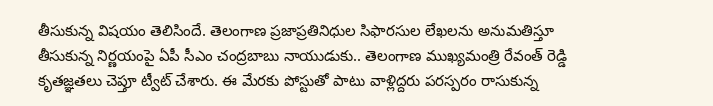తీసుకున్న విషయం తెలిసిందే. తెలంగాణ ప్రజాప్రతినిధుల సిఫారసుల లేఖలను అనుమతిస్తూ తీసుకున్న నిర్ణయంపై ఏపీ సీఎం చంద్రబాబు నాయుడుకు.. తెలంగాణ ముఖ్యమంత్రి రేవంత్ రెడ్డి కృతజ్ఞతలు చెప్తూ ట్వీట్ చేశారు. ఈ మేరకు పోస్టుతో పాటు వాళ్లిద్దరు పరస్పరం రాసుకున్న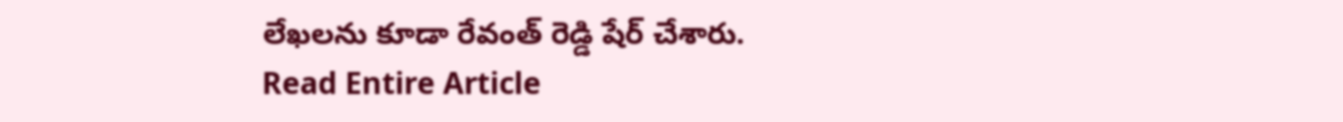లేఖలను కూడా రేవంత్ రెడ్డి షేర్ చేశారు.
Read Entire Article